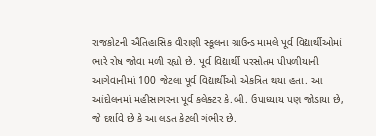રાજકોટની ઐતિહાસિક વીરાણી સ્કૂલના ગ્રાઉન્ડ મામલે પૂર્વ વિદ્યાર્થીઓમાં ભારે રોષ જોવા મળી રહ્યો છે. પૂર્વ વિદ્યાર્થી પરસોતમ પીપળીયાની આગેવાનીમાં 100 જેટલા પૂર્વ વિદ્યાર્થીઓ એકત્રિત થયા હતા. આ આંદોલનમાં મહીસાગરના પૂર્વ કલેક્ટર કે.બી. ઉપાધ્યાય પણ જોડાયા છે, જે દર્શાવે છે કે આ લડત કેટલી ગંભીર છે.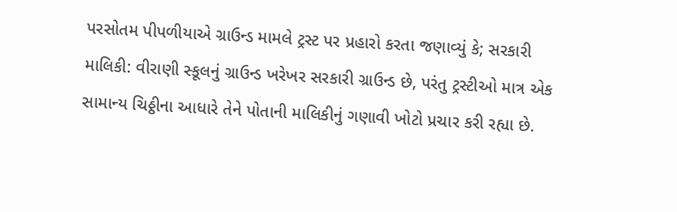પરસોતમ પીપળીયાએ ગ્રાઉન્ડ મામલે ટ્રસ્ટ પર પ્રહારો કરતા જણાવ્યું કે; સરકારી માલિકી: વીરાણી સ્કૂલનું ગ્રાઉન્ડ ખરેખર સરકારી ગ્રાઉન્ડ છે, પરંતુ ટ્રસ્ટીઓ માત્ર એક સામાન્ય ચિઠ્ઠીના આધારે તેને પોતાની માલિકીનું ગણાવી ખોટો પ્રચાર કરી રહ્યા છે.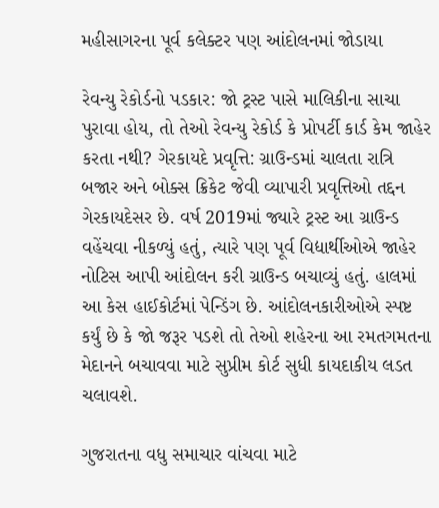મહીસાગરના પૂર્વ કલેક્ટર પણ આંદોલનમાં જોડાયા

રેવન્યુ રેકોર્ડનો પડકાર: જો ટ્રસ્ટ પાસે માલિકીના સાચા પુરાવા હોય, તો તેઓ રેવન્યુ રેકોર્ડ કે પ્રોપર્ટી કાર્ડ કેમ જાહેર કરતા નથી? ગેરકાયદે પ્રવૃત્તિ: ગ્રાઉન્ડમાં ચાલતા રાત્રિ બજાર અને બોક્સ ક્રિકેટ જેવી વ્યાપારી પ્રવૃત્તિઓ તદ્દન ગેરકાયદેસર છે. વર્ષ 2019માં જ્યારે ટ્રસ્ટ આ ગ્રાઉન્ડ વહેંચવા નીકળ્યું હતું, ત્યારે પણ પૂર્વ વિદ્યાર્થીઓએ જાહેર નોટિસ આપી આંદોલન કરી ગ્રાઉન્ડ બચાવ્યું હતું. હાલમાં આ કેસ હાઈકોર્ટમાં પેન્ડિંગ છે. આંદોલનકારીઓએ સ્પષ્ટ કર્યું છે કે જો જરૂર પડશે તો તેઓ શહેરના આ રમતગમતના મેદાનને બચાવવા માટે સુપ્રીમ કોર્ટ સુધી કાયદાકીય લડત ચલાવશે.

ગુજરાતના વધુ સમાચાર વાંચવા માટે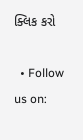ક્લિક કરો

  • Follow us on: